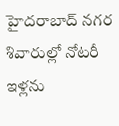హైదరాబాద్ నగర శివారుల్లో నోటరీ ఇళ్లను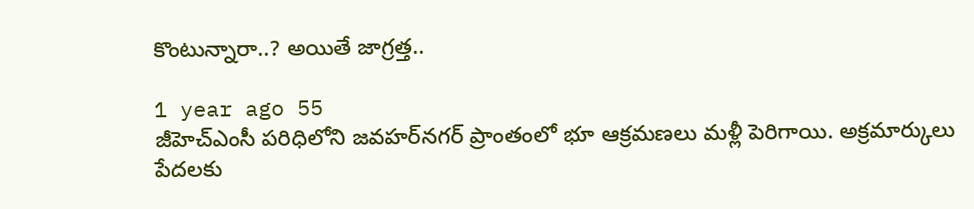కొంటున్నారా..? అయితే జాగ్రత్త..

1 year ago 55
జీహెచ్ఎంసీ పరిధిలోని జవహర్‌నగర్ ప్రాంతంలో భూ ఆక్రమణలు మళ్లీ పెరిగాయి. అక్రమార్కులు పేదలకు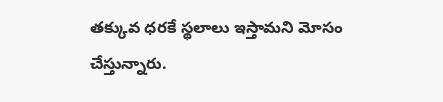తక్కువ ధరకే స్థలాలు ఇస్తామని మోసం చేస్తున్నారు.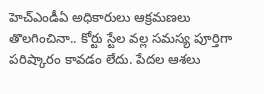హెచ్‌ఎండీఏ అధికారులు ఆక్రమణలు తొలగించినా.. కోర్టు స్టేల వల్ల సమస్య పూర్తిగా పరిష్కారం కావడం లేదు. పేదల ఆశలు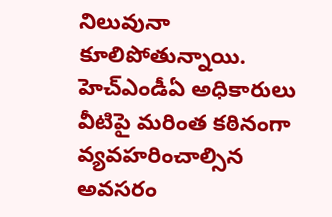నిలువునా కూలిపోతున్నాయి. హెచ్‌ఎండీఏ అధికారులు వీటిపై మరింత కఠినంగా వ్యవహరించాల్సిన అవసరం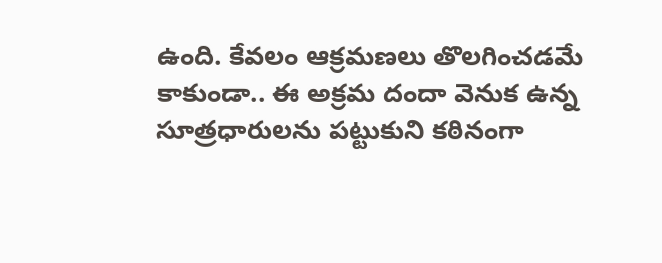ఉంది. కేవలం ఆక్రమణలు తొలగించడమే కాకుండా.. ఈ అక్రమ దందా వెనుక ఉన్న సూత్రధారులను పట్టుకుని కఠినంగా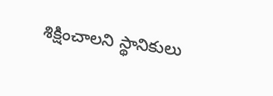శిక్షించాలని స్థానికులు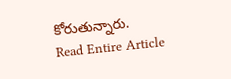కోరుతున్నారు.
Read Entire Article